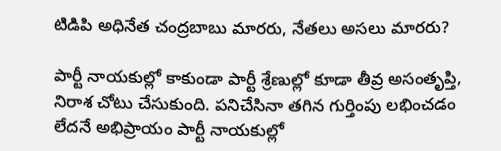టిడిపి అధినేత చంద్రబాబు మారరు, నేతలు అసలు మారరు?

పార్టీ నాయకుల్లో కాకుండా పార్టీ శ్రేణుల్లో కూడా తీవ్ర అసంతృప్తి, నిరాశ చోటు చేసుకుంది. పనిచేసినా తగిన గుర్తింపు లభించడం లేదనే అభిప్రాయం పార్టీ నాయకుల్లో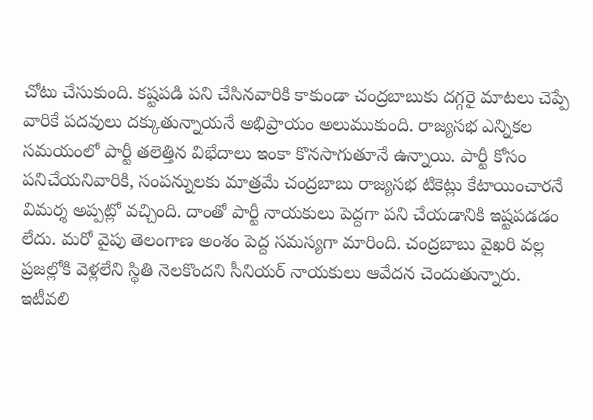చోటు చేసుకుంది. కష్టపడి పని చేసినవారికి కాకుండా చంద్రబాబుకు దగ్గరై మాటలు చెప్పే వారికే పదవులు దక్కుతున్నాయనే అభిప్రాయం అలుముకుంది. రాజ్యసభ ఎన్నికల సమయంలో పార్టీ తలెత్తిన విభేదాలు ఇంకా కొనసాగుతూనే ఉన్నాయి. పార్టీ కోసం పనిచేయనివారికి, సంపన్నులకు మాత్రమే చంద్రబాబు రాజ్యసభ టికెట్లు కేటాయించారనే విమర్శ అప్పట్లో వచ్చింది. దాంతో పార్టీ నాయకులు పెద్దగా పని చేయడానికి ఇష్టపడడం లేదు. మరో వైపు తెలంగాణ అంశం పెద్ద సమస్యగా మారింది. చంద్రబాబు వైఖరి వల్ల ప్రజల్లోకి వెళ్లలేని స్థితి నెలకొందని సీనియర్ నాయకులు ఆవేదన చెందుతున్నారు.
ఇటీవలి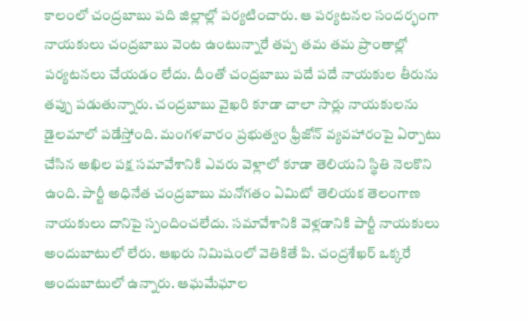కాలంలో చంద్రబాబు పది జిల్లాల్లో పర్యటించారు. ఆ పర్యటనల సందర్భంగా నాయకులు చంద్రబాబు వెంట ఉంటున్నారే తప్ప తమ తమ ప్రాంతాల్లో పర్యటనలు చేయడం లేదు. దీంతో చంద్రబాబు పదే పదే నాయకుల తీరును తప్పు పడుతున్నారు. చంద్రబాబు వైఖరి కూడా చాలా సార్లు నాయకులను డైలమాలో పడేస్తోంది. మంగళవారం ప్రభుత్వం ఫ్రీజోన్ వ్యవహారంపై ఏర్పాటు చేసిన అఖిల పక్ష సమావేశానికి ఎవరు వెళ్లాలో కూడా తెలియని స్థితి నెలకొని ఉంది. పార్టీ అధినేత చంద్రబాబు మనోగతం ఏమిటో తెలియక తెలంగాణ నాయకులు దానిపై స్పందించలేదు. సమావేశానికి వెళ్లడానికి పార్టీ నాయకులు అందుబాటులో లేరు. ఆఖరు నిమిషంలో వెతికితే పి. చంద్రశేఖర్ ఒక్కరే అందుబాటులో ఉన్నారు. ఆఘమేఘాల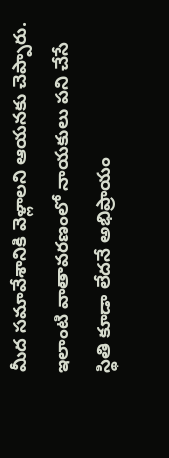మీద సమావేశానికి వెళ్లాలని ఆయనకు చెప్పారు. ఇలాంటి వాతావరణంలో నాయకులు పని చేసే స్థితి కూడా లేదనే అభిప్రాయం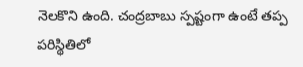నెలకొని ఉంది. చంద్రబాబు స్పష్టంగా ఉంటే తప్ప పరిస్థితిలో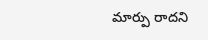మార్పు రాదని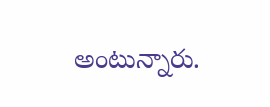అంటున్నారు.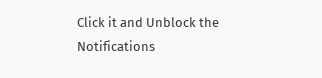Click it and Unblock the Notifications